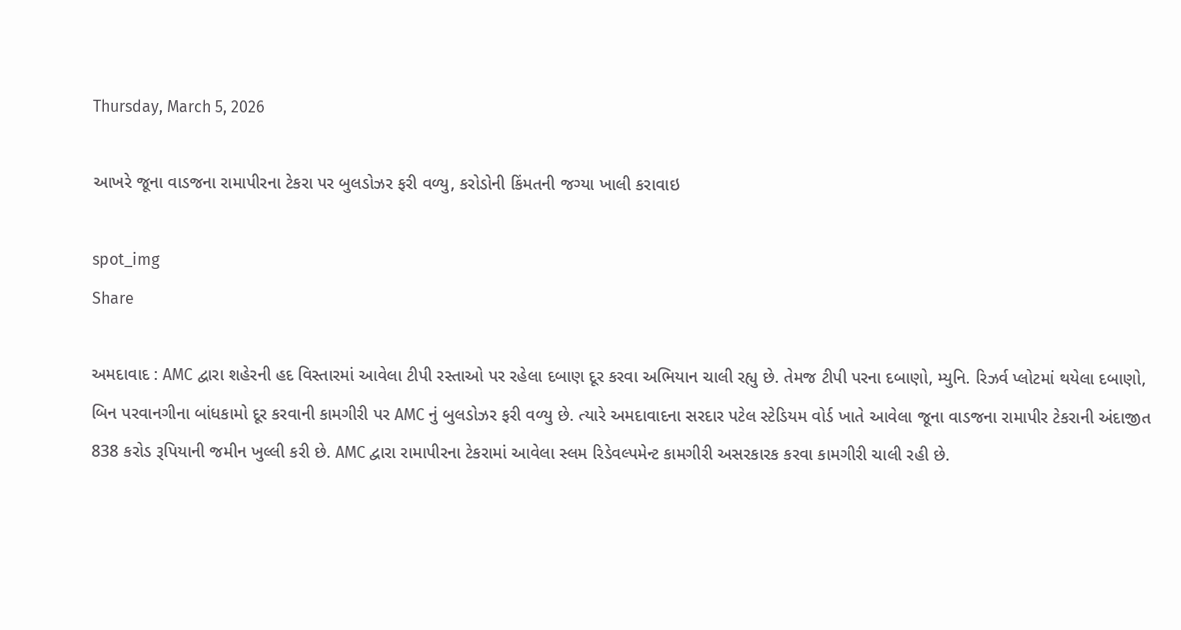Thursday, March 5, 2026

આખરે જૂના વાડજના રામાપીરના ટેકરા પર બુલડોઝર ફરી વળ્યુ, કરોડોની કિંમતની જગ્યા ખાલી કરાવાઇ

spot_img
Share

અમદાવાદ : AMC દ્વારા શહેરની હદ વિસ્તારમાં આવેલા ટીપી રસ્તાઓ પર રહેલા દબાણ દૂર કરવા અભિયાન ચાલી રહ્યુ છે. તેમજ ટીપી પરના દબાણો, મ્યુનિ. રિઝર્વ પ્લોટમાં થયેલા દબાણો, બિન પરવાનગીના બાંધકામો દૂર કરવાની કામગીરી પર AMC નું બુલડોઝર ફરી વળ્યુ છે. ત્યારે અમદાવાદના સરદાર પટેલ સ્ટેડિયમ વોર્ડ ખાતે આવેલા જૂના વાડજના રામાપીર ટેકરાની અંદાજીત 838 કરોડ રૂપિયાની જમીન ખુલ્લી કરી છે. AMC દ્વારા રામાપીરના ટેકરામાં આવેલા સ્લમ રિડેવલ્પમેન્ટ કામગીરી અસરકારક કરવા કામગીરી ચાલી રહી છે.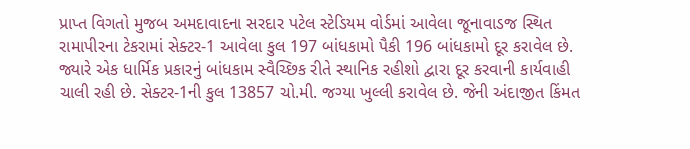પ્રાપ્ત વિગતો મુજબ અમદાવાદના સરદાર પટેલ સ્ટેડિયમ વોર્ડમાં આવેલા જૂનાવાડજ સ્થિત રામાપીરના ટેકરામાં સેક્ટર-1 આવેલા કુલ 197 બાંધકામો પૈકી 196 બાંધકામો દૂર કરાવેલ છે. જ્યારે એક ધાર્મિક પ્રકારનું બાંધકામ સ્વૈચ્છિક રીતે સ્થાનિક રહીશો દ્વારા દૂર કરવાની કાર્યવાહી ચાલી રહી છે. સેક્ટર-1ની કુલ 13857 ચો.મી. જગ્યા ખુલ્લી કરાવેલ છે. જેની અંદાજીત કિંમત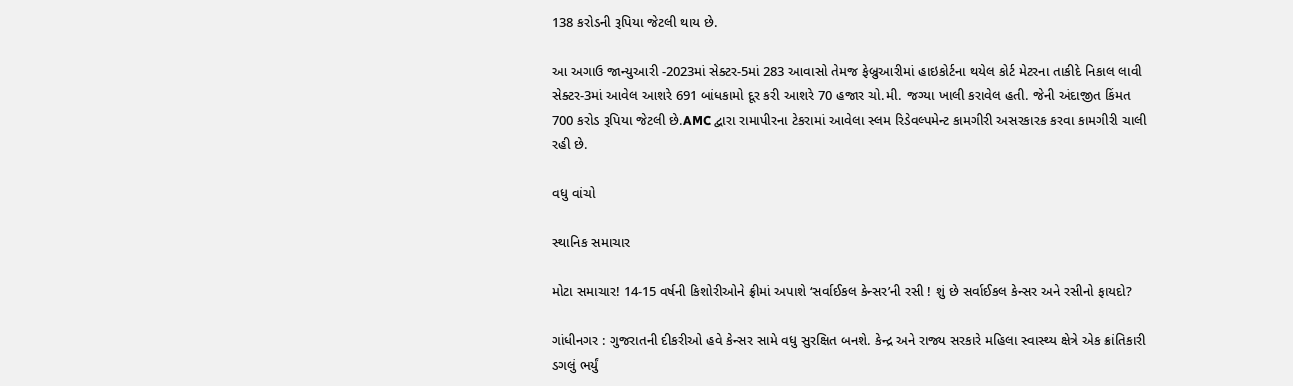138 કરોડની રૂપિયા જેટલી થાય છે.

આ અગાઉ જાન્યુઆરી -2023માં સેક્ટર-5માં 283 આવાસો તેમજ ફેબ્રુઆરીમાં હાઇકોર્ટના થયેલ કોર્ટ મેટરના તાકીદે નિકાલ લાવી સેક્ટર-3માં આવેલ આશરે 691 બાંધકામો દૂર કરી આશરે 70 હજાર ચો.મી. જગ્યા ખાલી કરાવેલ હતી. જેની અંદાજીત કિંમત 700 કરોડ રૂપિયા જેટલી છે.AMC દ્વારા રામાપીરના ટેકરામાં આવેલા સ્લમ રિડેવલ્પમેન્ટ કામગીરી અસરકારક કરવા કામગીરી ચાલી રહી છે.

વધુ વાંચો

સ્થાનિક સમાચાર

મોટા સમાચાર! 14-15 વર્ષની કિશોરીઓને ફ્રીમાં અપાશે ‘સર્વાઈકલ કેન્સર’ની રસી ! શું છે સર્વાઈકલ કેન્સર અને રસીનો ફાયદો?

ગાંધીનગર : ગુજરાતની દીકરીઓ હવે કેન્સર સામે વધુ સુરક્ષિત બનશે. કેન્દ્ર અને રાજ્ય સરકારે મહિલા સ્વાસ્થ્ય ક્ષેત્રે એક ક્રાંતિકારી ડગલું ભર્યું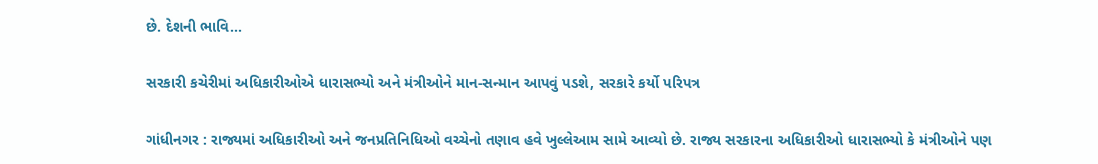છે. દેશની ભાવિ...

સરકારી કચેરીમાં અધિકારીઓએ ધારાસભ્યો અને મંત્રીઓને માન-સન્માન આપવું પડશે, સરકારે કર્યો પરિપત્ર

ગાંધીનગર : રાજ્યમાં અધિકારીઓ અને જનપ્રતિનિધિઓ વચ્ચેનો તણાવ હવે ખુલ્લેઆમ સામે આવ્યો છે. રાજ્ય સરકારના અધિકારીઓ ધારાસભ્યો કે મંત્રીઓને પણ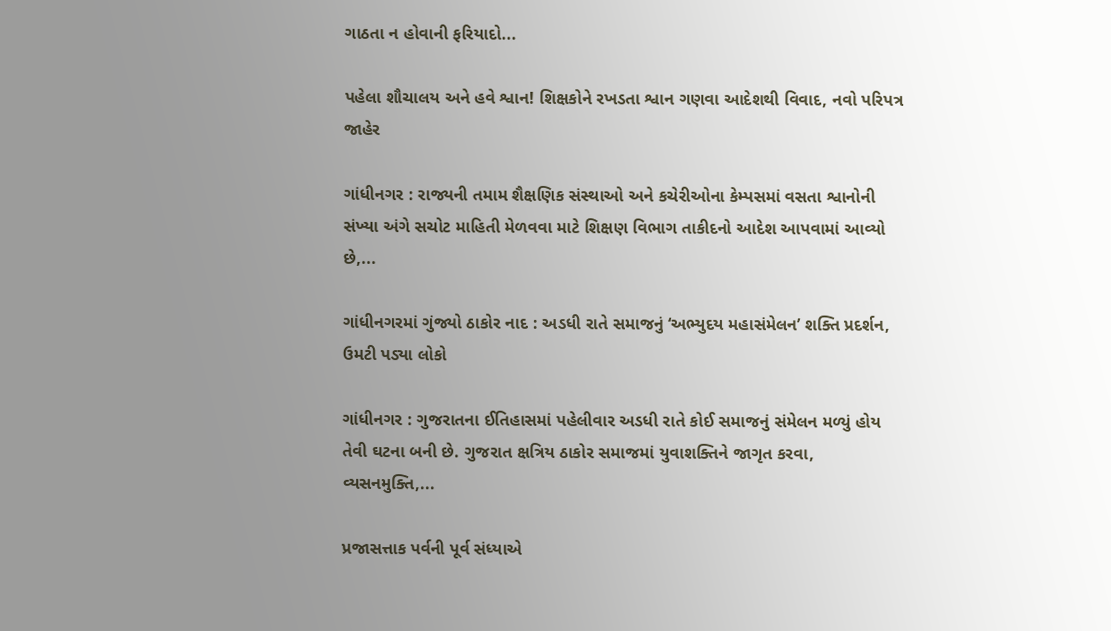ગાઠતા ન હોવાની ફરિયાદો...

પહેલા શૌચાલય અને હવે શ્વાન! શિક્ષકોને રખડતા શ્વાન ગણવા આદેશથી વિવાદ, નવો પરિપત્ર જાહેર

ગાંધીનગર : રાજ્યની તમામ શૈક્ષણિક સંસ્થાઓ અને કચેરીઓના કેમ્પસમાં વસતા શ્વાનોની સંખ્યા અંગે સચોટ માહિતી મેળવવા માટે શિક્ષણ વિભાગ તાકીદનો આદેશ આપવામાં આવ્યો છે,...

ગાંધીનગરમાં ગુંજ્યો ઠાકોર નાદ : અડધી રાતે સમાજનું ‘અભ્યુદય મહાસંમેલન’ શક્તિ પ્રદર્શન, ઉમટી પડ્યા લોકો

ગાંધીનગર : ગુજરાતના ઈતિહાસમાં પહેલીવાર અડધી રાતે કોઈ સમાજનું સંમેલન મળ્યું હોય તેવી ઘટના બની છે. ગુજરાત ક્ષત્રિય ઠાકોર સમાજમાં યુવાશક્તિને જાગૃત કરવા, વ્યસનમુક્તિ,...

પ્રજાસત્તાક પર્વની પૂર્વ સંધ્યાએ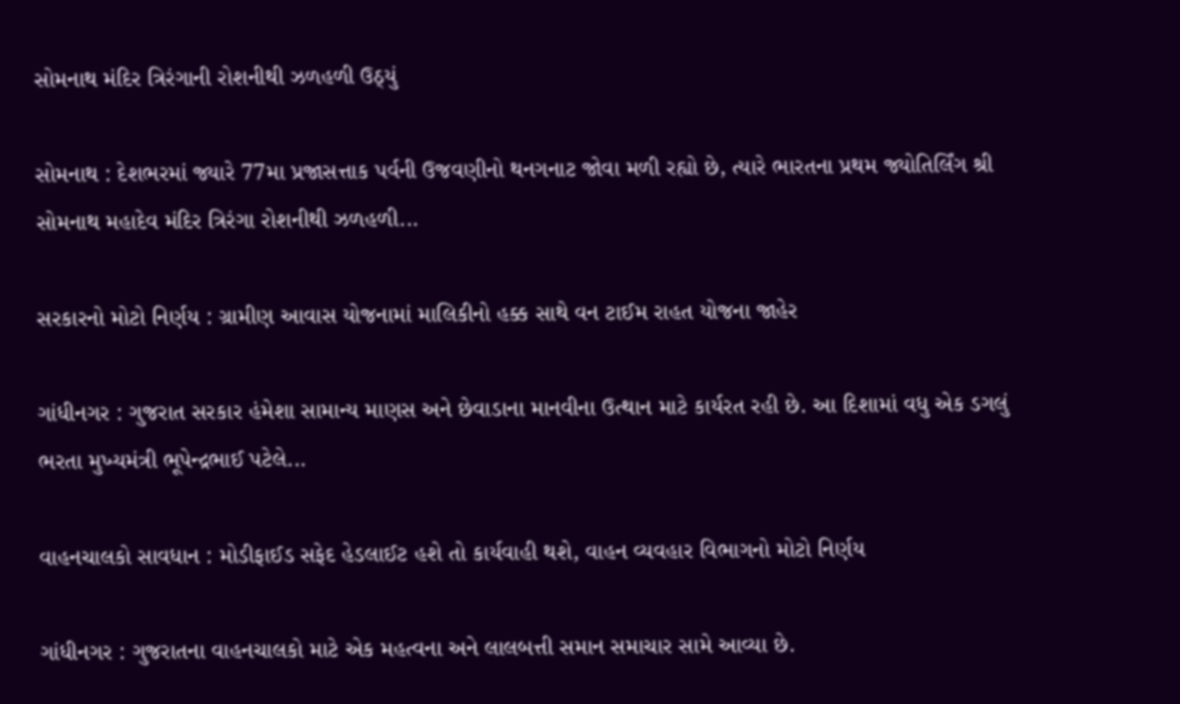સોમનાથ મંદિર ત્રિરંગાની રોશનીથી ઝળહળી ઉઠ્યું

સોમનાથ : દેશભરમાં જ્યારે 77મા પ્રજાસત્તાક પર્વની ઉજવણીનો થનગનાટ જોવા મળી રહ્યો છે, ત્યારે ભારતના પ્રથમ જ્યોતિર્લિંગ શ્રી સોમનાથ મહાદેવ મંદિર ત્રિરંગા રોશનીથી ઝળહળી...

સરકારનો મોટો નિર્ણય : ગ્રામીણ આવાસ યોજનામાં માલિકીનો હક્ક સાથે વન ટાઈમ રાહત યોજના જાહેર

ગાંધીનગર : ગુજરાત સરકાર હંમેશા સામાન્ય માણસ અને છેવાડાના માનવીના ઉત્થાન માટે કાર્યરત રહી છે. આ દિશામાં વધુ એક ડગલું ભરતા મુખ્યમંત્રી ભૂપેન્દ્રભાઈ પટેલે...

વાહનચાલકો સાવધાન : મોડીફાઈડ સફેદ હેડલાઈટ હશે તો કાર્યવાહી થશે, વાહન વ્યવહાર વિભાગનો મોટો નિર્ણય

ગાંધીનગર : ગુજરાતના વાહનચાલકો માટે એક મહત્વના અને લાલબત્તી સમાન સમાચાર સામે આવ્યા છે.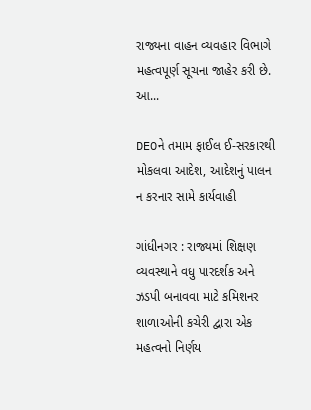રાજ્યના વાહન વ્યવહાર વિભાગે મહત્વપૂર્ણ સૂચના જાહેર કરી છે. આ...

DEOને તમામ ફાઈલ ઈ-સરકારથી મોકલવા આદેશ, આદેશનું પાલન ન કરનાર સામે કાર્યવાહી

ગાંધીનગર : રાજ્યમાં શિક્ષણ વ્યવસ્થાને વધુ પારદર્શક અને ઝડપી બનાવવા માટે કમિશનર શાળાઓની કચેરી દ્વારા એક મહત્વનો નિર્ણય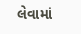લેવામાં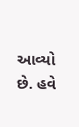આવ્યો છે. હવે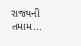રાજ્યની તમામ...